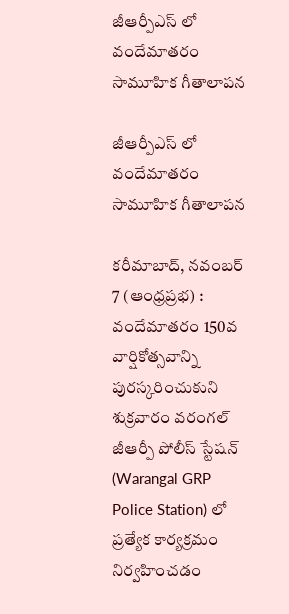జీఆర్పీఎస్ లో వందేమాతరం సామూహిక గీతాలాపన

జీఆర్పీఎస్ లో వందేమాతరం సామూహిక గీతాలాపన

కరీమాబాద్, నవంబర్ 7 (ఆంధ్రప్రభ) : వందేమాతరం 150వ వార్షికోత్సవాన్ని పురస్కరించుకుని శుక్రవారం వరంగల్ జీఆర్పీ పోలీస్ స్టేషన్ (Warangal GRP Police Station) లో ప్రత్యేక కార్యక్రమం నిర్వహించడం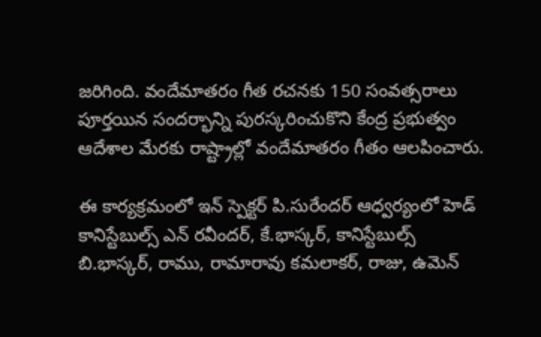జరిగింది. వందేమాతరం గీత రచనకు 150 సంవత్సరాలు పూర్తయిన సందర్భాన్ని పురస్కరించుకొని కేంద్ర ప్రభుత్వం ఆదేశాల మేరకు రాష్ట్రాల్లో వందేమాతరం గీతం ఆలపించారు.

ఈ కార్యక్రమంలో ఇన్ స్పెక్టర్ పి.సురేందర్ ఆధ్వర్యంలో హెడ్ కానిస్టేబుల్స్ ఎన్ రవీందర్, కే.భాస్కర్, కానిస్టేబుల్స్ బి.భాస్కర్, రాము, రామారావు కమలాకర్, రాజు, ఉమెన్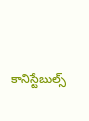కానిస్టేబుల్స్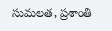సుమలత, ప్రశాంతి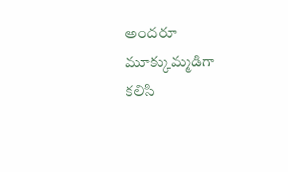అందరూ మూక్కుమ్మడిగా కలిసి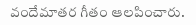వందేమాతర గీతం ఆలపించారు.